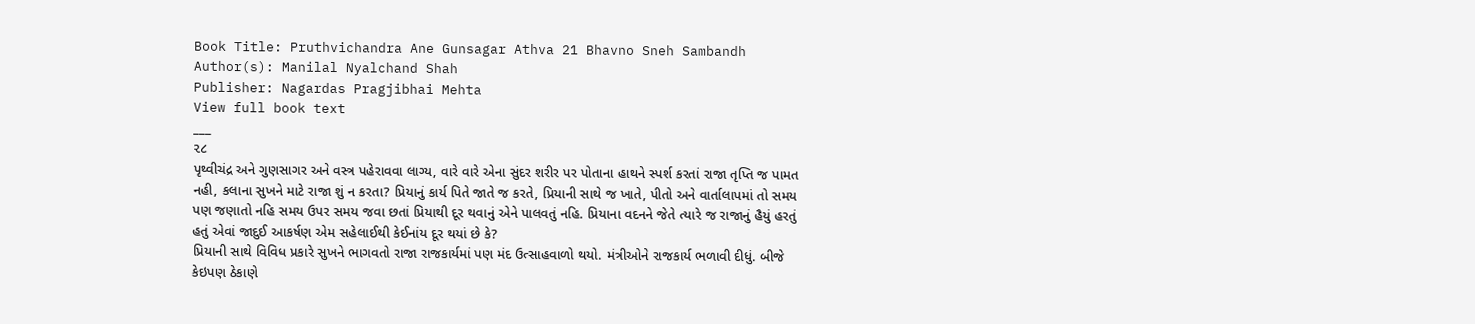Book Title: Pruthvichandra Ane Gunsagar Athva 21 Bhavno Sneh Sambandh
Author(s): Manilal Nyalchand Shah
Publisher: Nagardas Pragjibhai Mehta
View full book text
___
૨૮
પૃથ્વીચંદ્ર અને ગુણસાગર અને વસ્ત્ર પહેરાવવા લાગ્ય, વારે વારે એના સુંદર શરીર પર પોતાના હાથને સ્પર્શ કરતાં રાજા તૃપ્તિ જ પામત નહી, કલાના સુખને માટે રાજા શું ન કરતા? પ્રિયાનું કાર્ય પિતે જાતે જ કરતે, પ્રિયાની સાથે જ ખાતે, પીતો અને વાર્તાલાપમાં તો સમય પણ જણાતો નહિ સમય ઉપર સમય જવા છતાં પ્રિયાથી દૂર થવાનું એને પાલવતું નહિ. પ્રિયાના વદનને જેતે ત્યારે જ રાજાનું હૈયું હરતું હતું એવાં જાદુઈ આકર્ષણ એમ સહેલાઈથી કેઈનાંય દૂર થયાં છે કે?
પ્રિયાની સાથે વિવિધ પ્રકારે સુખને ભાગવતો રાજા રાજકાર્યમાં પણ મંદ ઉત્સાહવાળો થયો. મંત્રીઓને રાજકાર્ય ભળાવી દીધું. બીજે કેઇપણ ઠેકાણે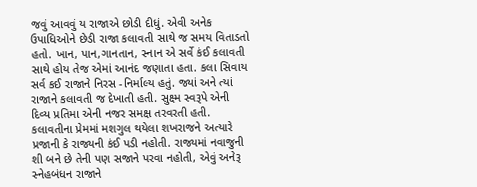જવું આવવું ય રાજાએ છોડી દીધું. એવી અનેક ઉપાધિઓને છેડી રાજા કલાવતી સાથે જ સમય વિતાડતો હતો. ખાન, પાન,ગાનતાન, સ્નાન એ સર્વે કંઈ કલાવતી સાથે હોય તેજ એમાં આનંદ જણાતા હતા. કલા સિવાય સર્વ કઈ રાજાને નિરસ -નિર્માલ્ય હતું. જ્યાં અને ત્યાં રાજાને કલાવતી જ દેખાતી હતી. સુક્ષ્મ સ્વરૂપે એની દિવ્ય પ્રતિમા એની નજર સમક્ષ તરવરતી હતી. કલાવતીના પ્રેમમાં મશગુલ થયેલા શખરાજને અત્યારે પ્રજાની કે રાજ્યની કંઈ પડી નહોતી. રાજ્યમાં નવાજુની શી બને છે તેની પણ સજાને પરવા નહોતી, એવું અનેરૂ સ્નેહબંધન રાજાને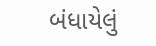બંધાયેલું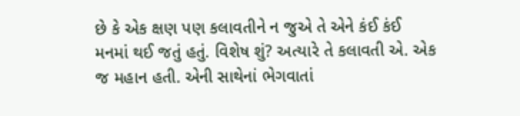છે કે એક ક્ષણ પણ કલાવતીને ન જુએ તે એને કંઈ કંઈ મનમાં થઈ જતું હતું. વિશેષ શું? અત્યારે તે કલાવતી એ. એક જ મહાન હતી. એની સાથેનાં ભેગવાતાં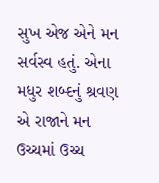સુખ એજ એને મન સર્વસ્વ હતું. એના મધુર શબ્દનું શ્રવણ એ રાજાને મન ઉચ્ચમાં ઉચ્ચ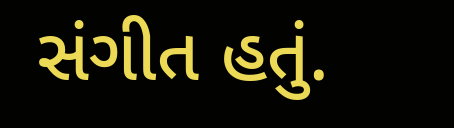સંગીત હતું.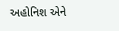અહોનિશ એને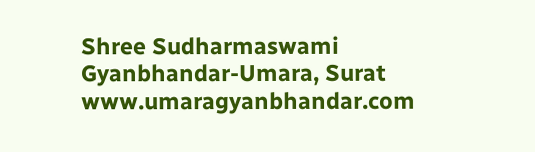Shree Sudharmaswami Gyanbhandar-Umara, Surat
www.umaragyanbhandar.com